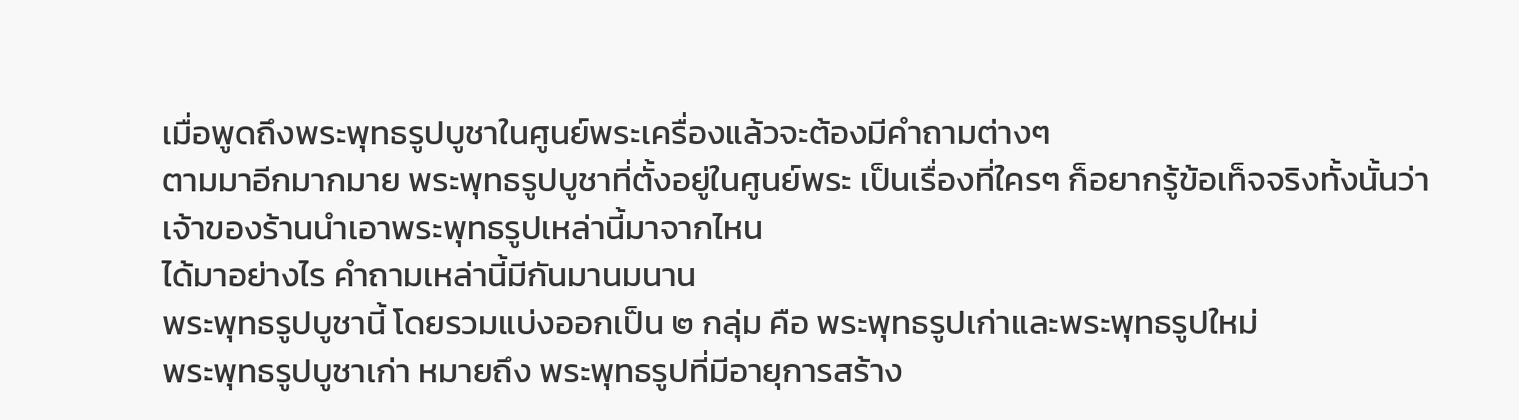เมื่อพูดถึงพระพุทธรูปบูชาในศูนย์พระเครื่องแล้วจะต้องมีคำถามต่างๆ
ตามมาอีกมากมาย พระพุทธรูปบูชาที่ตั้งอยู่ในศูนย์พระ เป็นเรื่องที่ใครๆ ก็อยากรู้ข้อเท็จจริงทั้งนั้นว่าเจ้าของร้านนำเอาพระพุทธรูปเหล่านี้มาจากไหน
ได้มาอย่างไร คำถามเหล่านี้มีกันมานมนาน
พระพุทธรูปบูชานี้ โดยรวมแบ่งออกเป็น ๒ กลุ่ม คือ พระพุทธรูปเก่าและพระพุทธรูปใหม่
พระพุทธรูปบูชาเก่า หมายถึง พระพุทธรูปที่มีอายุการสร้าง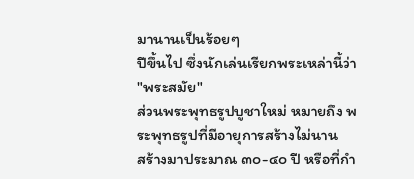มานานเป็นร้อยๆ
ปีขึ้นไป ซึ่งนักเล่นเรียกพระเหล่านี้ว่า "พระสมัย"
ส่วนพระพุทธรูปบูชาใหม่ หมายถึง พระพุทธรูปที่มีอายุการสร้างไม่นาน
สร้างมาประมาณ ๓๐-๔๐ ปี หรือที่กำ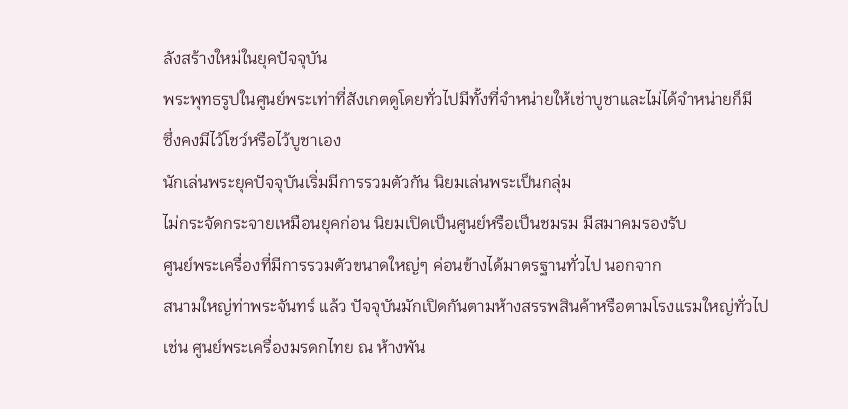ลังสร้างใหม่ในยุคปัจจุบัน
พระพุทธรูปในศูนย์พระเท่าที่สังเกตดูโดยทั่วไปมีทั้งที่จำหน่ายให้เช่าบูชาและไม่ได้จำหน่ายก็มี
ซึ่งคงมีไว้โชว์หรือไว้บูชาเอง
นักเล่นพระยุคปัจจุบันเริ่มมีการรวมตัวกัน นิยมเล่นพระเป็นกลุ่ม
ไม่กระจัดกระจายเหมือนยุคก่อน นิยมเปิดเป็นศูนย์หรือเป็นชมรม มีสมาคมรองรับ
ศูนย์พระเครื่องที่มีการรวมตัวขนาดใหญ่ๆ ค่อนข้างได้มาตรฐานทั่วไป นอกจาก
สนามใหญ่ท่าพระจันทร์ แล้ว ปัจจุบันมักเปิดกันตามห้างสรรพสินค้าหรือตามโรงแรมใหญ่ทั่วไป
เช่น ศูนย์พระเครื่องมรดกไทย ณ ห้างพัน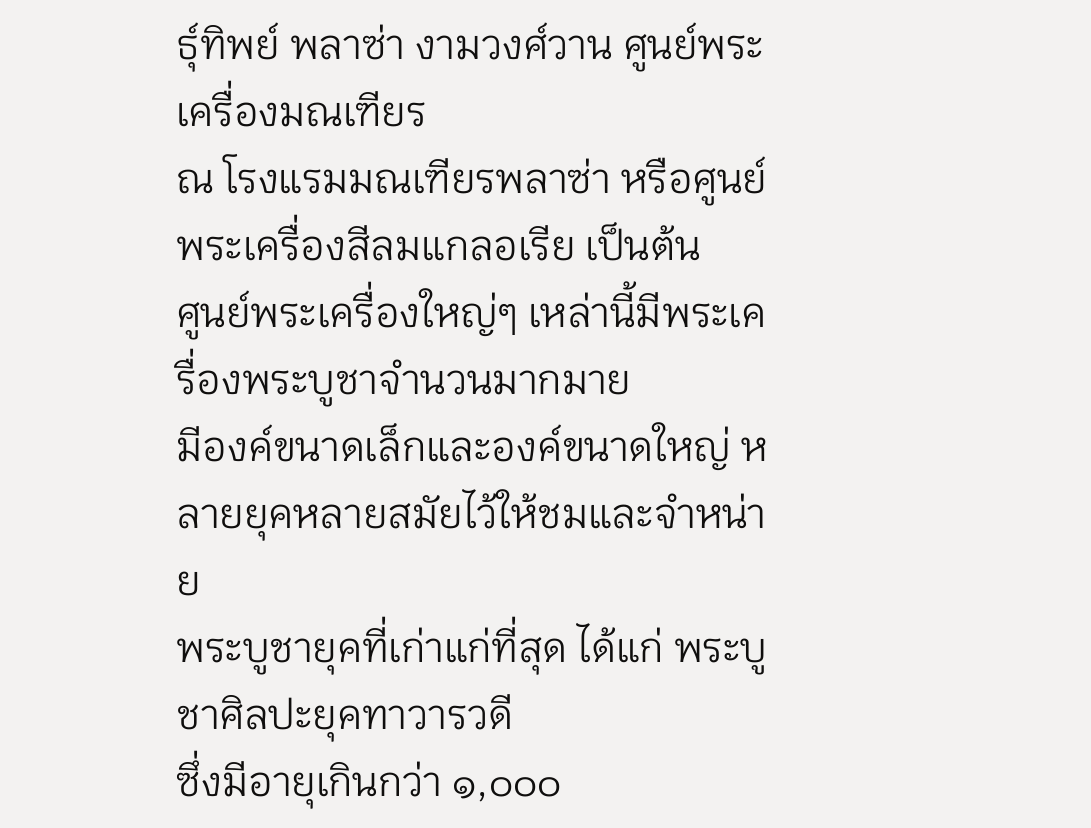ธุ์ทิพย์ พลาซ่า งามวงศ์วาน ศูนย์พระเครื่องมณเฑียร
ณ โรงแรมมณเฑียรพลาซ่า หรือศูนย์พระเครื่องสีลมแกลอเรีย เป็นต้น
ศูนย์พระเครื่องใหญ่ๆ เหล่านี้มีพระเครื่องพระบูชาจำนวนมากมาย
มีองค์ขนาดเล็กและองค์ขนาดใหญ่ หลายยุคหลายสมัยไว้ให้ชมและจำหน่าย
พระบูชายุคที่เก่าแก่ที่สุด ได้แก่ พระบูชาศิลปะยุคทาวารวดี
ซึ่งมีอายุเกินกว่า ๑,๐๐๐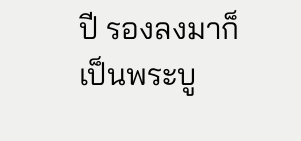ปี รองลงมาก็เป็นพระบู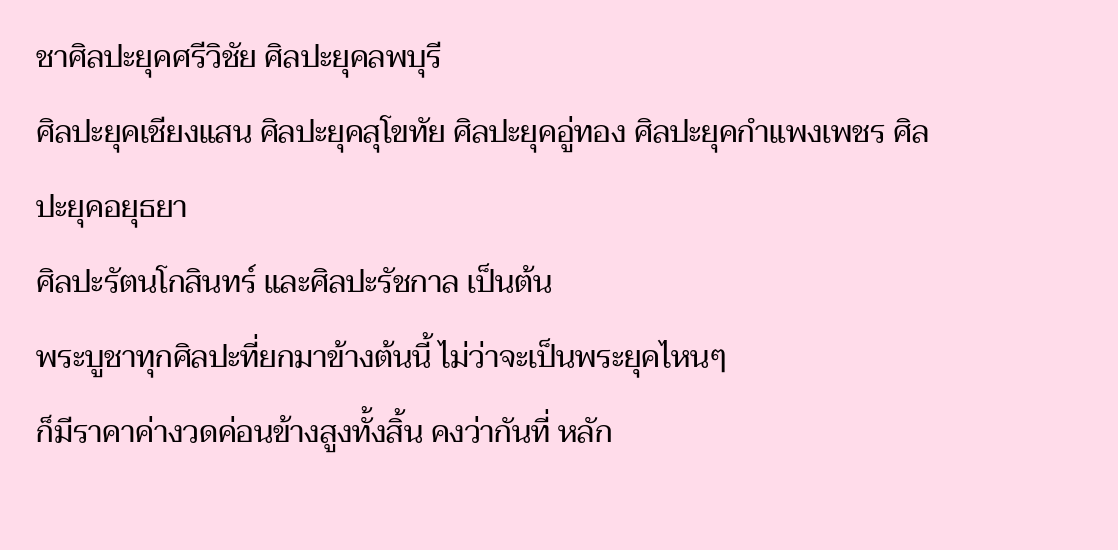ชาศิลปะยุคศรีวิชัย ศิลปะยุคลพบุรี
ศิลปะยุคเชียงแสน ศิลปะยุคสุโขทัย ศิลปะยุคอู่ทอง ศิลปะยุคกำแพงเพชร ศิลปะยุคอยุธยา
ศิลปะรัตนโกสินทร์ และศิลปะรัชกาล เป็นต้น
พระบูชาทุกศิลปะที่ยกมาข้างต้นนี้ ไม่ว่าจะเป็นพระยุคไหนๆ
ก็มีราคาค่างวดค่อนข้างสูงทั้งสิ้น คงว่ากันที่ หลัก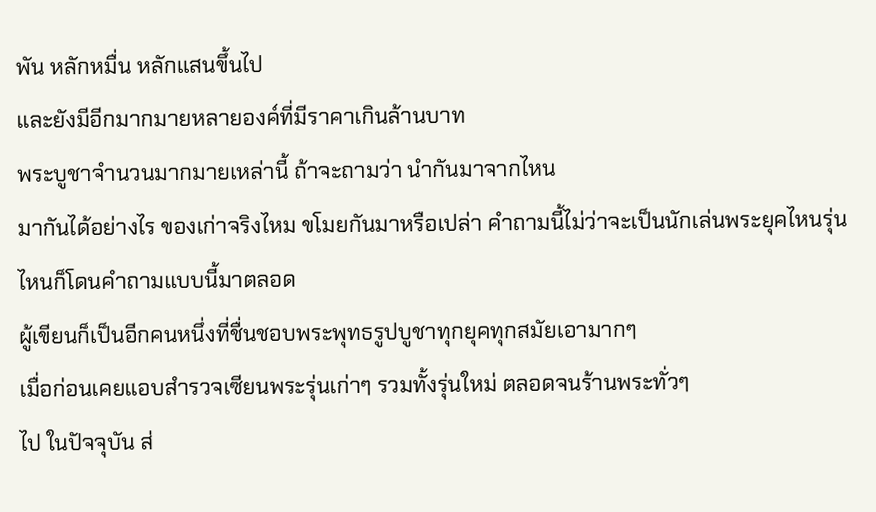พัน หลักหมื่น หลักแสนขึ้นไป
และยังมีอีกมากมายหลายองค์ที่มีราคาเกินล้านบาท
พระบูชาจำนวนมากมายเหล่านี้ ถ้าจะถามว่า นำกันมาจากไหน
มากันได้อย่างไร ของเก่าจริงไหม ขโมยกันมาหรือเปล่า คำถามนี้ไม่ว่าจะเป็นนักเล่นพระยุคไหนรุ่นไหนก็โดนคำถามแบบนี้มาตลอด
ผู้เขียนก็เป็นอีกคนหนึ่งที่ชื่นชอบพระพุทธรูปบูชาทุกยุคทุกสมัยเอามากๆ
เมื่อก่อนเคยแอบสำรวจเซียนพระรุ่นเก่าๆ รวมทั้งรุ่นใหม่ ตลอดจนร้านพระทั่วๆ
ไป ในปัจจุบัน ส่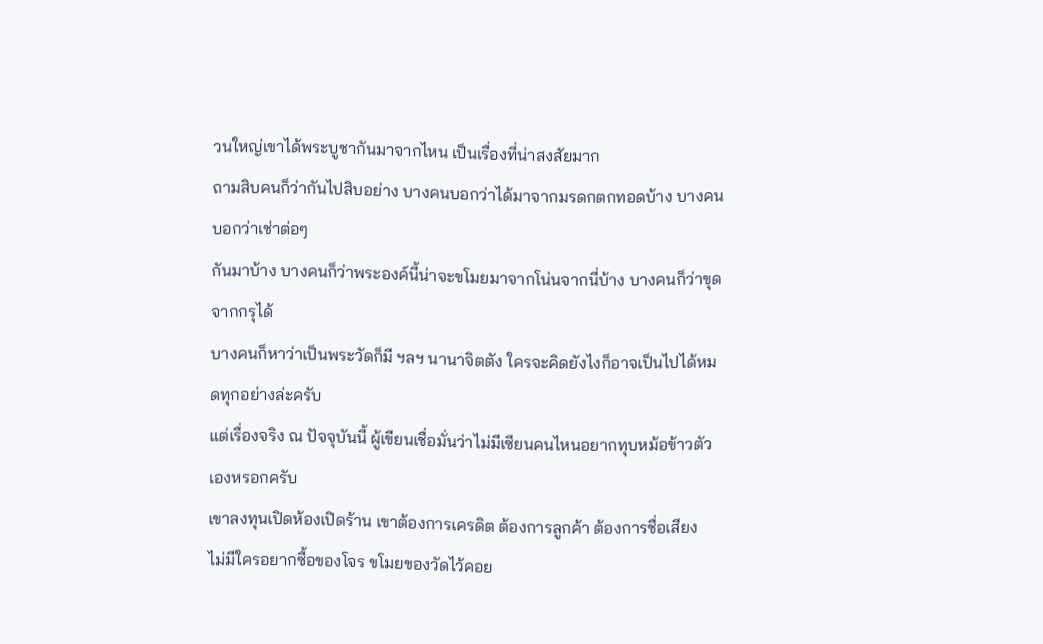วนใหญ่เขาได้พระบูชากันมาจากไหน เป็นเรื่องที่น่าสงสัยมาก
ถามสิบคนก็ว่ากันไปสิบอย่าง บางคนบอกว่าได้มาจากมรดกตกทอดบ้าง บางคนบอกว่าเช่าต่อๆ
กันมาบ้าง บางคนก็ว่าพระองค์นี้น่าจะขโมยมาจากโน่นจากนี่บ้าง บางคนก็ว่าขุดจากกรุได้
บางคนก็หาว่าเป็นพระวัดก็มี ฯลฯ นานาจิตตัง ใครจะคิดยังไงก็อาจเป็นไปได้หมดทุกอย่างล่ะครับ
แต่เรื่องจริง ณ ปัจจุบันนี้ ผู้เขียนเชื่อมั่นว่าไม่มีเซียนคนไหนอยากทุบหม้อข้าวตัวเองหรอกครับ
เขาลงทุนเปิดห้องเปิดร้าน เขาต้องการเครดิต ต้องการลูกค้า ต้องการชื่อเสียง
ไม่มีใครอยากซื้อของโจร ขโมยของวัดไว้คอย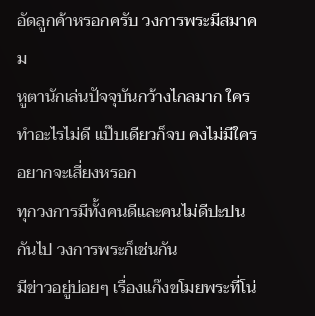อัดลูกค้าหรอกครับ วงการพระมีสมาคม
หูตานักเล่นปัจจุบันกว้างไกลมาก ใครทำอะไรไม่ดี แป๊บเดียวก็จบ คงไม่มีใครอยากจะเสี่ยงหรอก
ทุกวงการมีทั้งคนดีและคนไม่ดีปะปนกันไป วงการพระก็เช่นกัน
มีข่าวอยู่บ่อยๆ เรื่องแก๊งขโมยพระที่โน่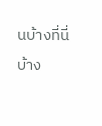นบ้างที่นี่บ้าง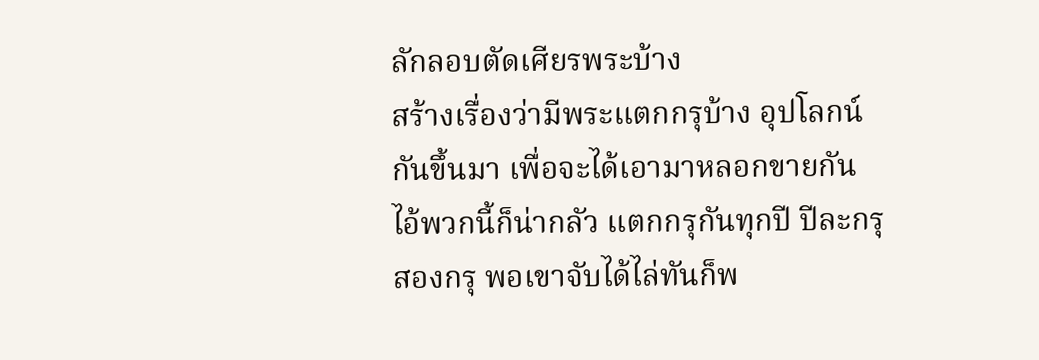ลักลอบตัดเศียรพระบ้าง
สร้างเรื่องว่ามีพระแตกกรุบ้าง อุปโลกน์กันขึ้นมา เพื่อจะได้เอามาหลอกขายกัน
ไอ้พวกนี้ก็น่ากลัว แตกกรุกันทุกปี ปีละกรุสองกรุ พอเขาจับได้ไล่ทันก็พ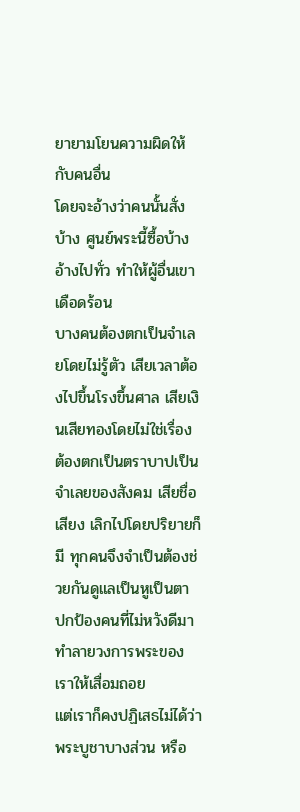ยายามโยนความผิดให้กับคนอื่น
โดยจะอ้างว่าคนนั้นสั่งบ้าง ศูนย์พระนี้ซื้อบ้าง อ้างไปทั่ว ทำให้ผู้อื่นเขาเดือดร้อน
บางคนต้องตกเป็นจำเลยโดยไม่รู้ตัว เสียเวลาต้องไปขึ้นโรงขึ้นศาล เสียเงินเสียทองโดยไม่ใช่เรื่อง
ต้องตกเป็นตราบาปเป็นจำเลยของสังคม เสียชื่อเสียง เลิกไปโดยปริยายก็มี ทุกคนจึงจำเป็นต้องช่วยกันดูแลเป็นหูเป็นตา
ปกป้องคนที่ไม่หวังดีมาทำลายวงการพระของเราให้เสื่อมถอย
แต่เราก็คงปฏิเสธไม่ได้ว่าพระบูชาบางส่วน หรือ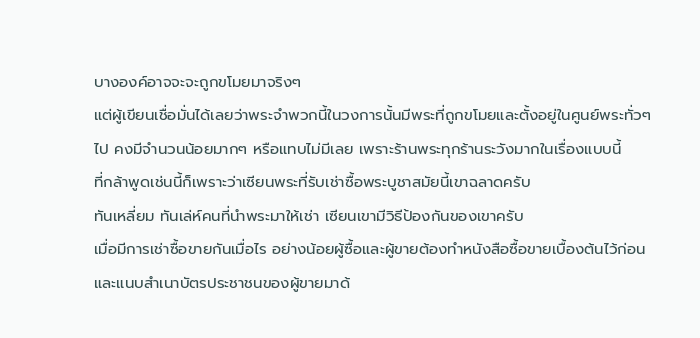บางองค์อาจจะจะถูกขโมยมาจริงๆ
แต่ผู้เขียนเชื่อมั่นได้เลยว่าพระจำพวกนี้ในวงการนั้นมีพระที่ถูกขโมยและตั้งอยู่ในศูนย์พระทั่วๆ
ไป คงมีจำนวนน้อยมากๆ หรือแทบไม่มีเลย เพราะร้านพระทุกร้านระวังมากในเรื่องแบบนี้
ที่กล้าพูดเช่นนี้ก็เพราะว่าเซียนพระที่รับเช่าซื้อพระบูชาสมัยนี้เขาฉลาดครับ
ทันเหลี่ยม ทันเล่ห์คนที่นำพระมาให้เช่า เซียนเขามีวิธีป้องกันของเขาครับ
เมื่อมีการเช่าซื้อขายกันเมื่อไร อย่างน้อยผู้ซื้อและผู้ขายต้องทำหนังสือซื้อขายเบื้องต้นไว้ก่อน
และแนบสำเนาบัตรประชาชนของผู้ขายมาด้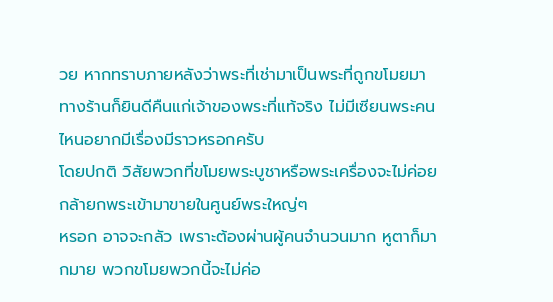วย หากทราบภายหลังว่าพระที่เช่ามาเป็นพระที่ถูกขโมยมา
ทางร้านก็ยินดีคืนแก่เจ้าของพระที่แท้จริง ไม่มีเซียนพระคนไหนอยากมีเรื่องมีราวหรอกครับ
โดยปกติ วิสัยพวกที่ขโมยพระบูชาหรือพระเครื่องจะไม่ค่อยกล้ายกพระเข้ามาขายในศูนย์พระใหญ่ๆ
หรอก อาจจะกลัว เพราะต้องผ่านผู้คนจำนวนมาก หูตาก็มากมาย พวกขโมยพวกนี้จะไม่ค่อ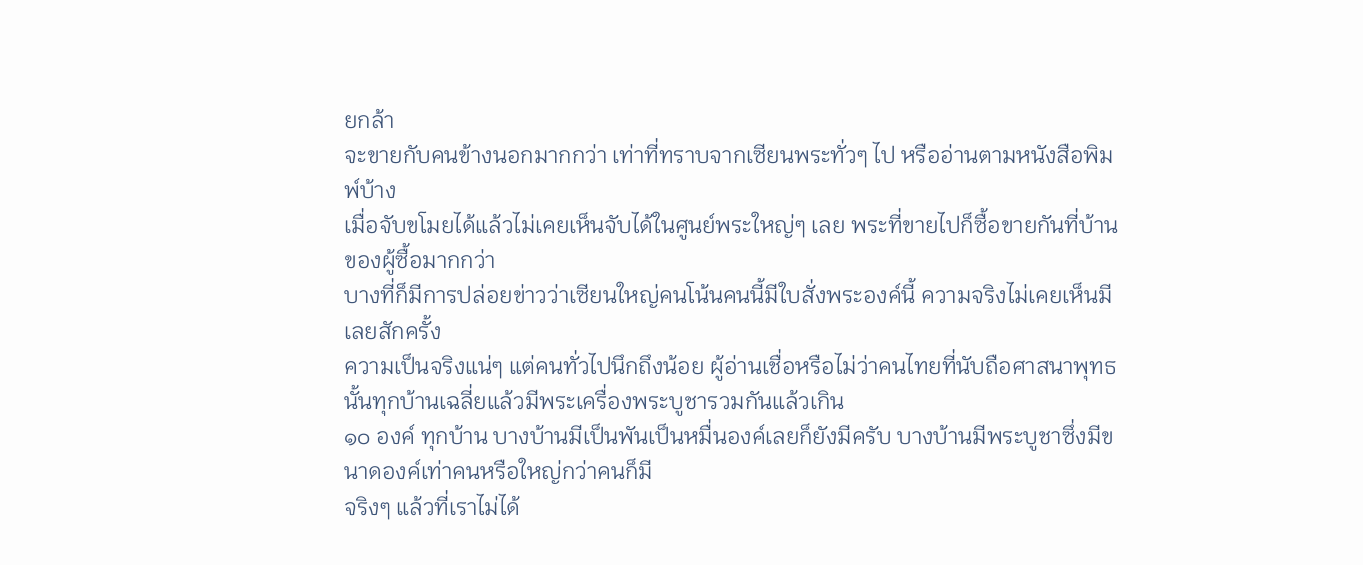ยกล้า
จะขายกับคนข้างนอกมากกว่า เท่าที่ทราบจากเซียนพระทั่วๆ ไป หรืออ่านตามหนังสือพิมพ์บ้าง
เมื่อจับขโมยได้แล้วไม่เคยเห็นจับได้ในศูนย์พระใหญ่ๆ เลย พระที่ขายไปก็ซื้อขายกันที่บ้านของผู้ซื้อมากกว่า
บางที่ก็มีการปล่อยข่าวว่าเซียนใหญ่คนโน้นคนนี้มีใบสั่งพระองค์นี้ ความจริงไม่เคยเห็นมีเลยสักครั้ง
ความเป็นจริงแน่ๆ แต่คนทั่วไปนึกถึงน้อย ผู้อ่านเชื่อหรือไม่ว่าคนไทยที่นับถือศาสนาพุทธนั้นทุกบ้านเฉลี่ยแล้วมีพระเครื่องพระบูชารวมกันแล้วเกิน
๑๐ องค์ ทุกบ้าน บางบ้านมีเป็นพันเป็นหมื่นองค์เลยก็ยังมีครับ บางบ้านมีพระบูชาซึ่งมีขนาดองค์เท่าคนหรือใหญ่กว่าคนก็มี
จริงๆ แล้วที่เราไม่ได้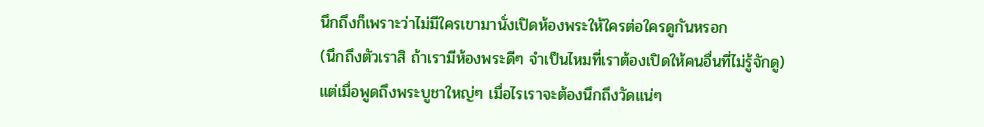นึกถึงก็เพราะว่าไม่มีใครเขามานั่งเปิดห้องพระให้ใครต่อใครดูกันหรอก
(นึกถึงตัวเราสิ ถ้าเรามีห้องพระดีๆ จำเป็นไหมที่เราต้องเปิดให้คนอื่นที่ไม่รู้จักดู)
แต่เมื่อพูดถึงพระบูชาใหญ่ๆ เมื่อไรเราจะต้องนึกถึงวัดแน่ๆ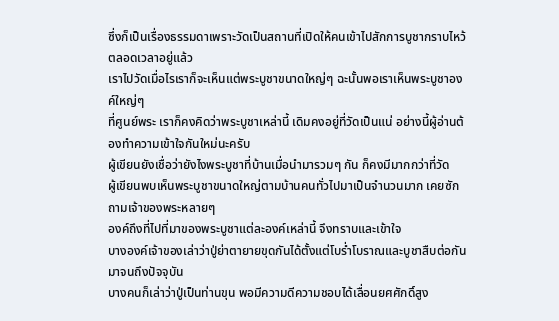ซึ่งก็เป็นเรื่องธรรมดาเพราะวัดเป็นสถานที่เปิดให้คนเข้าไปสักการบูชากราบไหว้ตลอดเวลาอยู่แล้ว
เราไปวัดเมื่อไรเราก็จะเห็นแต่พระบูชาขนาดใหญ่ๆ ฉะนั้นพอเราเห็นพระบูชาองค์ใหญ่ๆ
ที่ศูนย์พระ เราก็คงคิดว่าพระบูชาเหล่านี้ เดิมคงอยู่ที่วัดเป็นแน่ อย่างนี้ผู้อ่านต้องทำความเข้าใจกันใหม่นะครับ
ผู้เขียนยังเชื่อว่ายังไงพระบูชาที่บ้านเมื่อนำมารวมๆ กัน ก็คงมีมากกว่าที่วัด
ผู้เขียนพบเห็นพระบูชาขนาดใหญ่ตามบ้านคนทั่วไปมาเป็นจำนวนมาก เคยซักถามเจ้าของพระหลายๆ
องค์ถึงที่ไปที่มาของพระบูชาแต่ละองค์เหล่านี้ จึงทราบและเข้าใจ
บางองค์เจ้าของเล่าว่าปู่ย่าตายายขุดกันได้ตั้งแต่โบร่ำโบราณและบูชาสืบต่อกันมาจนถึงปัจจุบัน
บางคนก็เล่าว่าปู่เป็นท่านขุน พอมีความดีความชอบได้เลื่อนยศศักดิ์สูง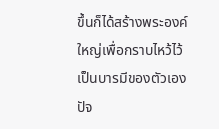ขึ้นก็ได้สร้างพระองค์ใหญ่เพื่อกราบไหว้ไว้เป็นบารมีของตัวเอง
ปัจ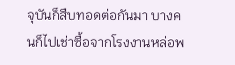จุบันก็สืบทอดต่อกันมา บางคนก็ไปเช่าซื้อจากโรงงานหล่อพ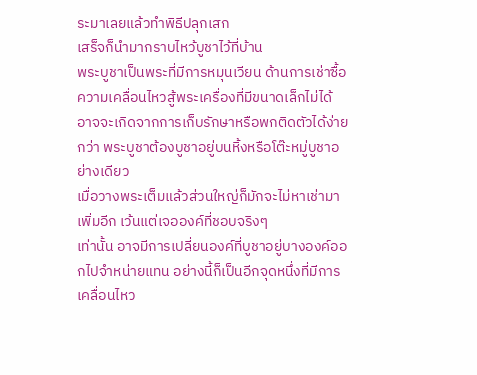ระมาเลยแล้วทำพิธีปลุกเสก
เสร็จก็นำมากราบไหว้บูชาไว้ที่บ้าน
พระบูชาเป็นพระที่มีการหมุนเวียน ด้านการเช่าซื้อ ความเคลื่อนไหวสู้พระเครื่องที่มีขนาดเล็กไม่ได้
อาจจะเกิดจากการเก็บรักษาหรือพกติดตัวได้ง่ายกว่า พระบูชาต้องบูชาอยู่บนหิ้งหรือโต๊ะหมู่บูชาอย่างเดียว
เมื่อวางพระเต็มแล้วส่วนใหญ่ก็มักจะไม่หาเช่ามาเพิ่มอีก เว้นแต่เจอองค์ที่ชอบจริงๆ
เท่านั้น อาจมีการเปลี่ยนองค์ที่บูชาอยู่บางองค์ออกไปจำหน่ายแทน อย่างนี้ก็เป็นอีกจุดหนึ่งที่มีการเคลื่อนไหว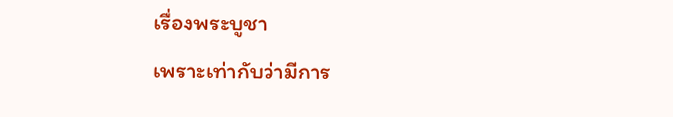เรื่องพระบูชา
เพราะเท่ากับว่ามีการ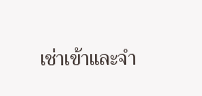เช่าเข้าและจำ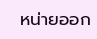หน่ายออก